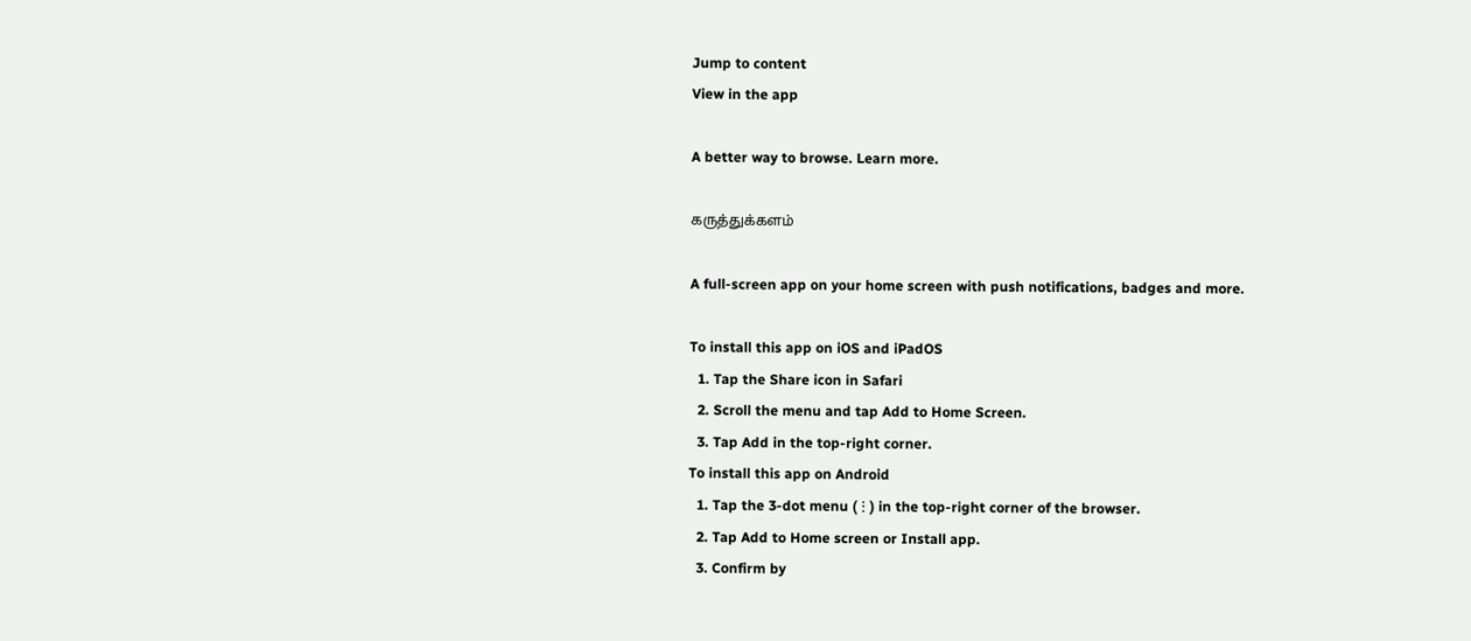Jump to content
View in the app

A better way to browse. Learn more.

கருத்துக்களம்

A full-screen app on your home screen with push notifications, badges and more.

To install this app on iOS and iPadOS
  1. Tap the Share icon in Safari
  2. Scroll the menu and tap Add to Home Screen.
  3. Tap Add in the top-right corner.
To install this app on Android
  1. Tap the 3-dot menu (⋮) in the top-right corner of the browser.
  2. Tap Add to Home screen or Install app.
  3. Confirm by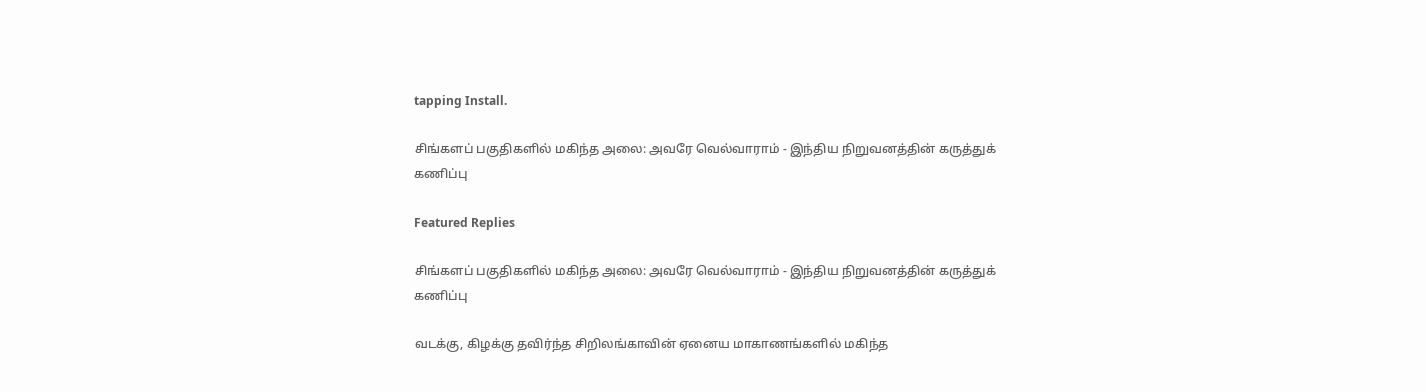tapping Install.

சிங்களப் பகுதிகளில் மகிந்த அலை: அவரே வெல்வாராம் - இந்திய நிறுவனத்தின் கருத்துக் கணிப்பு

Featured Replies

சிங்களப் பகுதிகளில் மகிந்த அலை: அவரே வெல்வாராம் - இந்திய நிறுவனத்தின் கருத்துக் கணிப்பு

வடக்கு, கிழக்கு தவிர்ந்த சிறிலங்காவின் ஏனைய மாகாணங்களில் மகிந்த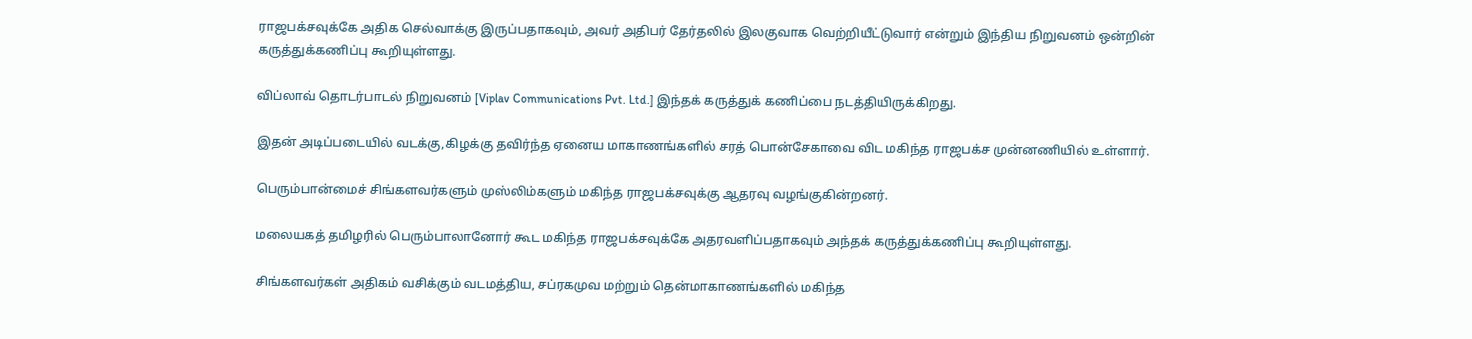ராஜபக்சவுக்கே அதிக செல்வாக்கு இருப்பதாகவும், அவர் அதிபர் தேர்தலில் இலகுவாக வெற்றியீட்டுவார் என்றும் இந்திய நிறுவனம் ஒன்றின் கருத்துக்கணிப்பு கூறியுள்ளது.

விப்லாவ் தொடர்பாடல் நிறுவனம் [Viplav Communications Pvt. Ltd.] இந்தக் கருத்துக் கணிப்பை நடத்தியிருக்கிறது.

இதன் அடிப்படையில் வடக்கு,கிழக்கு தவிர்ந்த ஏனைய மாகாணங்களில் சரத் பொன்சேகாவை விட மகிந்த ராஜபக்ச முன்னணியில் உள்ளார்.

பெரும்பான்மைச் சிங்களவர்களும் முஸ்லிம்களும் மகிந்த ராஜபக்சவுக்கு ஆதரவு வழங்குகின்றனர்.

மலையகத் தமிழரில் பெரும்பாலானோர் கூட மகிந்த ராஜபக்சவுக்கே அதரவளிப்பதாகவும் அந்தக் கருத்துக்கணிப்பு கூறியுள்ளது.

சிங்களவர்கள் அதிகம் வசிக்கும் வடமத்திய, சப்ரகமுவ மற்றும் தென்மாகாணங்களில் மகிந்த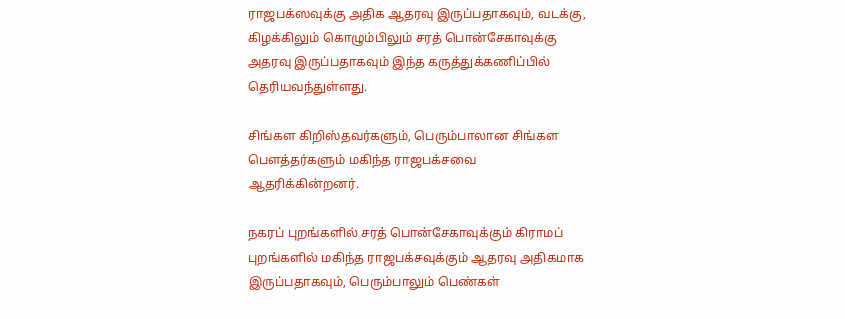ராஜபக்ஸவுக்கு அதிக ஆதரவு இருப்பதாகவும், வடக்கு, கிழக்கிலும் கொழும்பிலும் சரத் பொன்சேகாவுக்கு அதரவு இருப்பதாகவும் இந்த கருத்துக்கணிப்பில் தெரியவந்துள்ளது.

சிங்கள கிறிஸ்தவர்களும், பெரும்பாலான சிங்கள பௌத்தர்களும் மகிந்த ராஜபக்சவை ஆதரிக்கின்றனர்.

நகரப் புறங்களில் சரத் பொன்சேகாவுக்கும் கிராமப் புறங்களில் மகிந்த ராஜபக்சவுக்கும் ஆதரவு அதிகமாக இருப்பதாகவும், பெரும்பாலும் பெண்கள்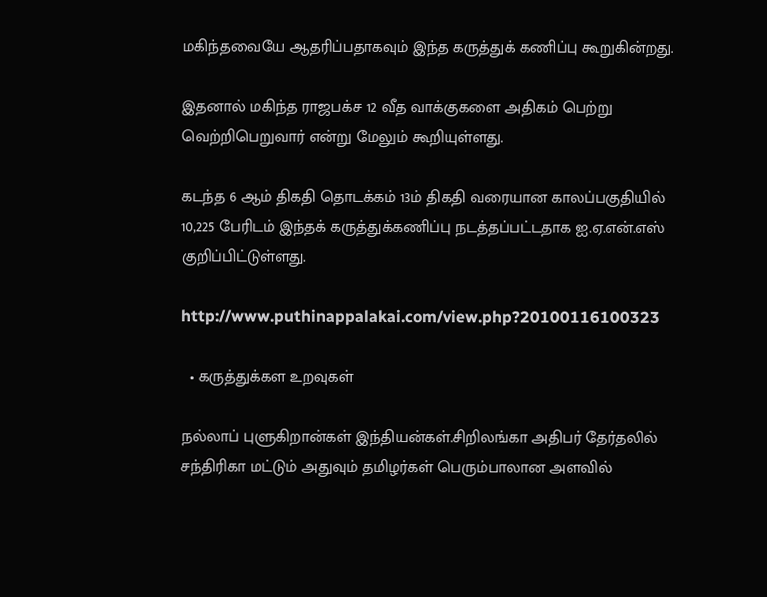மகிந்தவையே ஆதரிப்பதாகவும் இந்த கருத்துக் கணிப்பு கூறுகின்றது.

இதனால் மகிந்த ராஜபக்ச 12 வீத வாக்குகளை அதிகம் பெற்று வெற்றிபெறுவார் என்று மேலும் கூறியுள்ளது.

கடந்த 6 ஆம் திகதி தொடக்கம் 13ம் திகதி வரையான காலப்பகுதியில் 10,225 பேரிடம் இந்தக் கருத்துக்கணிப்பு நடத்தப்பட்டதாக ஐ.ஏ.என்.எஸ் குறிப்பிட்டுள்ளது.

http://www.puthinappalakai.com/view.php?20100116100323

  • கருத்துக்கள உறவுகள்

நல்லாப் புளுகிறான்கள் இந்தியன்கள்.சிறிலங்கா அதிபர் தேர்தலில் சந்திரிகா மட்டும் அதுவும் தமிழர்கள் பெரும்பாலான அளவில்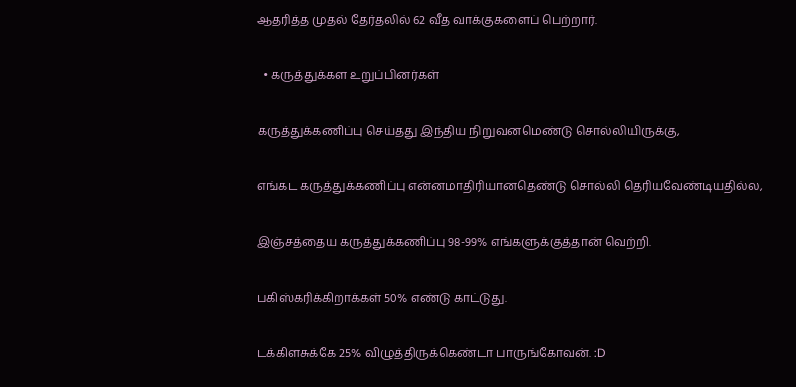ஆதரித்த முதல் தேர்தலில் 62 வீத வாக்குகளைப் பெற்றார்.

  • கருத்துக்கள உறுப்பினர்கள்

கருத்துக்கணிப்பு செய்தது இந்திய நிறுவனமெண்டு சொல்லியிருக்கு,

எங்கட கருத்துக்கணிப்பு என்னமாதிரியானதெண்டு சொல்லி தெரியவேண்டியதில்ல,

இஞ்சத்தைய கருத்துக்கணிப்பு 98-99% எங்களுக்குத்தான் வெற்றி.

பகிஸ்கரிக்கிறாக்கள் 50% எண்டு காட்டுது.

டக்கிளசுக்கே 25% விழுத்திருக்கெண்டா பாருங்கோவன். :D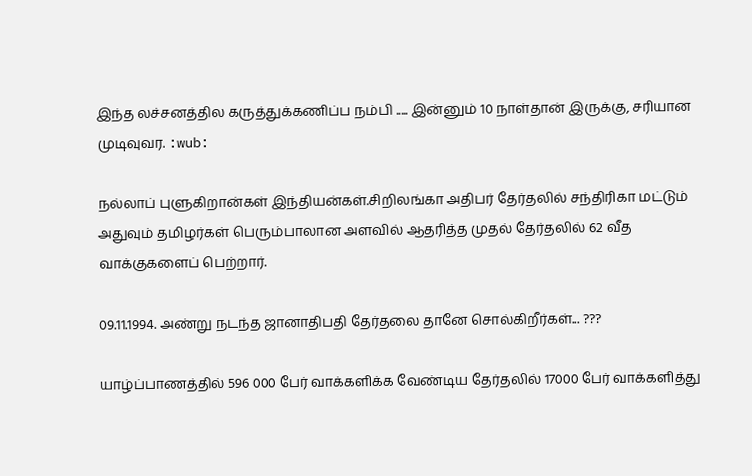இந்த லச்சனத்தில கருத்துக்கணிப்ப நம்பி ..... இன்னும் 10 நாள்தான் இருக்கு, சரியான முடிவுவர. :wub:

நல்லாப் புளுகிறான்கள் இந்தியன்கள்.சிறிலங்கா அதிபர் தேர்தலில் சந்திரிகா மட்டும் அதுவும் தமிழர்கள் பெரும்பாலான அளவில் ஆதரித்த முதல் தேர்தலில் 62 வீத வாக்குகளைப் பெற்றார்.

09.11.1994. அண்று நடந்த ஜானாதிபதி தேர்தலை தானே சொல்கிறீர்கள்... ???

யாழ்ப்பாணத்தில் 596 000 பேர் வாக்களிக்க வேண்டிய தேர்தலில் 17000 பேர் வாக்களித்து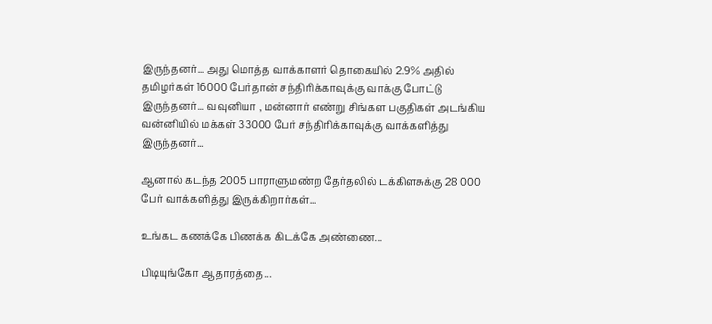இருந்தனர்... அது மொத்த வாக்காளர் தொகையில் 2.9% அதில் தமிழர்கள் 16000 பேர்தான் சந்திரிக்காவுக்கு வாக்கு போட்டு இருந்தனர்... வவுனியா , மன்னார் எண்று சிங்கள பகுதிகள் அடங்கிய வன்னியில் மக்கள் 33000 பேர் சந்திரிக்காவுக்கு வாக்களித்து இருந்தனர்...

ஆனால் கடந்த 2005 பாராளுமண்ற தேர்தலில் டக்கிளசுக்கு 28 000 பேர் வாக்களித்து இருக்கிறார்கள்...

உங்கட கணக்கே பிணக்க கிடக்கே அண்ணை...

பிடியுங்கோ ஆதாரத்தை...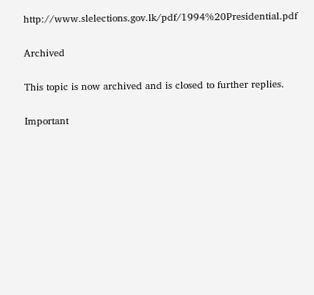http://www.slelections.gov.lk/pdf/1994%20Presidential.pdf

Archived

This topic is now archived and is closed to further replies.

Important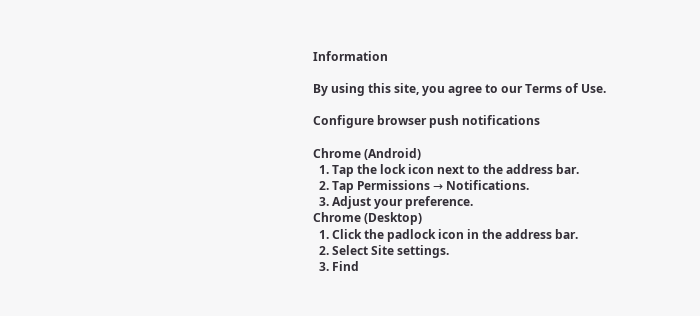Information

By using this site, you agree to our Terms of Use.

Configure browser push notifications

Chrome (Android)
  1. Tap the lock icon next to the address bar.
  2. Tap Permissions → Notifications.
  3. Adjust your preference.
Chrome (Desktop)
  1. Click the padlock icon in the address bar.
  2. Select Site settings.
  3. Find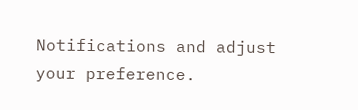Notifications and adjust your preference.